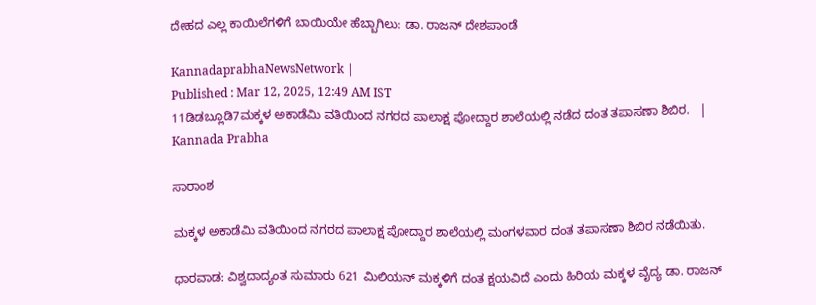ದೇಹದ ಎಲ್ಲ ಕಾಯಿಲೆಗಳಿಗೆ ಬಾಯಿಯೇ ಹೆಬ್ಬಾಗಿಲು: ಡಾ. ರಾಜನ್‌ ದೇಶಪಾಂಡೆ

KannadaprabhaNewsNetwork |
Published : Mar 12, 2025, 12:49 AM IST
11ಡಿಡಬ್ಲೂಡಿ7ಮಕ್ಕಳ ಅಕಾಡೆಮಿ ವತಿಯಿಂದ ನಗರದ ಪಾಲಾಕ್ಷ ಪೋದ್ದಾರ ಶಾಲೆಯಲ್ಲಿ ನಡೆದ ದಂತ ತಪಾಸಣಾ ಶಿಬಿರ.   | Kannada Prabha

ಸಾರಾಂಶ

ಮಕ್ಕಳ ಅಕಾಡೆಮಿ ವತಿಯಿಂದ ನಗರದ ಪಾಲಾಕ್ಷ ಪೋದ್ದಾರ ಶಾಲೆಯಲ್ಲಿ ಮಂಗಳವಾರ ದಂತ ತಪಾಸಣಾ ಶಿಬಿರ ನಡೆಯಿತು.

ಧಾರವಾಡ: ವಿಶ್ವದಾದ್ಯಂತ ಸುಮಾರು 621 ಮಿಲಿಯನ್‌ ಮಕ್ಕಳಿಗೆ ದಂತ ಕ್ಷಯವಿದೆ ಎಂದು ಹಿರಿಯ ಮಕ್ಕಳ ವೈದ್ಯ ಡಾ. ರಾಜನ್‌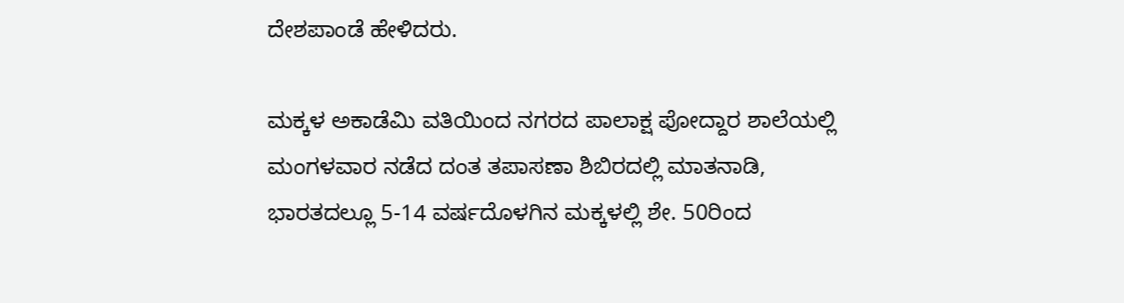ದೇಶಪಾಂಡೆ ಹೇಳಿದರು.

ಮಕ್ಕಳ ಅಕಾಡೆಮಿ ವತಿಯಿಂದ ನಗರದ ಪಾಲಾಕ್ಷ ಪೋದ್ದಾರ ಶಾಲೆಯಲ್ಲಿ ಮಂಗಳವಾರ ನಡೆದ ದಂತ ತಪಾಸಣಾ ಶಿಬಿರದಲ್ಲಿ ಮಾತನಾಡಿ, ಭಾರತದಲ್ಲೂ 5-14 ವರ್ಷದೊಳಗಿನ ಮಕ್ಕಳಲ್ಲಿ ಶೇ. 50ರಿಂದ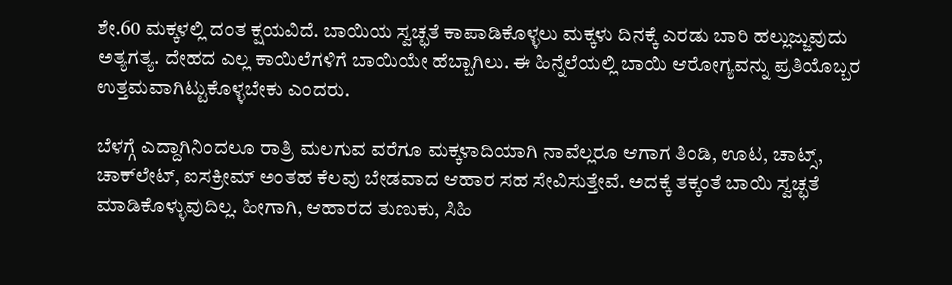ಶೇ.60 ಮಕ್ಕಳಲ್ಲಿ ದಂತ ಕ್ಷಯವಿದೆ. ಬಾಯಿಯ ಸ್ವಚ್ಛತೆ ಕಾಪಾಡಿಕೊಳ್ಳಲು ಮಕ್ಕಳು ದಿನಕ್ಕೆ ಎರಡು ಬಾರಿ ಹಲ್ಲುಜ್ಜುವುದು ಅತ್ಯಗತ್ಯ. ದೇಹದ ಎಲ್ಲ ಕಾಯಿಲೆಗಳಿಗೆ ಬಾಯಿಯೇ ಹೆಬ್ಬಾಗಿಲು. ಈ ಹಿನ್ನೆಲೆಯಲ್ಲಿ ಬಾಯಿ ಆರೋಗ್ಯವನ್ನು ಪ್ರತಿಯೊಬ್ಬರ ಉತ್ತಮವಾಗಿಟ್ಟುಕೊಳ್ಳಬೇಕು ಎಂದರು.

ಬೆಳಗ್ಗೆ ಎದ್ದಾಗಿನಿಂದಲೂ ರಾತ್ರಿ ಮಲಗುವ ವರೆಗೂ ಮಕ್ಕಳಾದಿಯಾಗಿ ನಾವೆಲ್ಲರೂ ಆಗಾಗ ತಿಂಡಿ, ಊಟ, ಚಾಟ್ಸ್, ಚಾಕ್‌ಲೇಟ್‌, ಐಸಕ್ರೀಮ್‌ ಅಂತಹ ಕೆಲವು ಬೇಡವಾದ ಆಹಾರ ಸಹ ಸೇವಿಸುತ್ತೇವೆ. ಅದಕ್ಕೆ ತಕ್ಕಂತೆ ಬಾಯಿ ಸ್ವಚ್ಛತೆ ಮಾಡಿಕೊಳ್ಳುವುದಿಲ್ಲ. ಹೀಗಾಗಿ, ಆಹಾರದ ತುಣುಕು, ಸಿಹಿ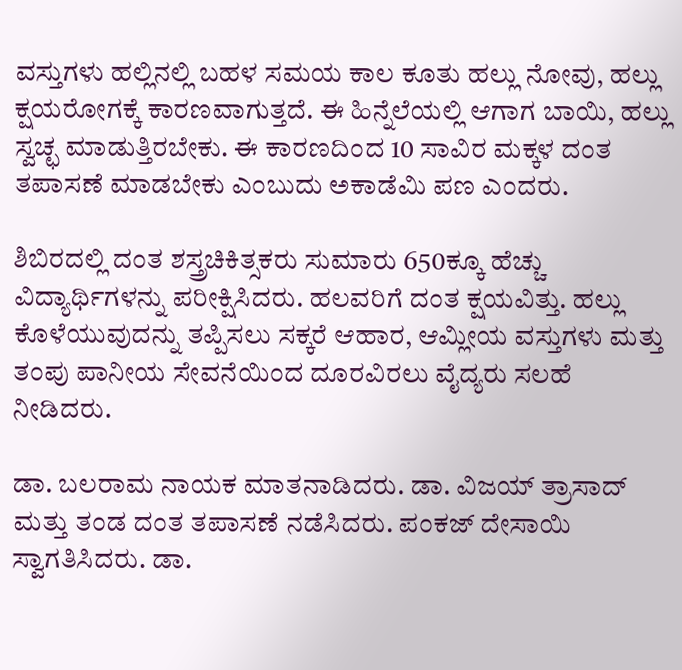ವಸ್ತುಗಳು ಹಲ್ಲಿನಲ್ಲಿ ಬಹಳ ಸಮಯ ಕಾಲ ಕೂತು ಹಲ್ಲು ನೋವು, ಹಲ್ಲು ಕ್ಷಯರೋಗಕ್ಕೆ ಕಾರಣವಾಗುತ್ತದೆ. ಈ ಹಿನ್ನೆಲೆಯಲ್ಲಿ ಆಗಾಗ ಬಾಯಿ, ಹಲ್ಲು ಸ್ವಚ್ಛ ಮಾಡುತ್ತಿರಬೇಕು. ಈ ಕಾರಣದಿಂದ 10 ಸಾವಿರ ಮಕ್ಕಳ ದಂತ ತಪಾಸಣೆ ಮಾಡಬೇಕು ಎಂಬುದು ಅಕಾಡೆಮಿ ಪಣ ಎಂದರು.

ಶಿಬಿರದಲ್ಲಿ ದಂತ ಶಸ್ತ್ರಚಿಕಿತ್ಸಕರು ಸುಮಾರು 650ಕ್ಕೂ ಹೆಚ್ಚು ವಿದ್ಯಾರ್ಥಿಗಳನ್ನು ಪರೀಕ್ಷಿಸಿದರು. ಹಲವರಿಗೆ ದಂತ ಕ್ಷಯವಿತ್ತು. ಹಲ್ಲು ಕೊಳೆಯುವುದನ್ನು ತಪ್ಪಿಸಲು ಸಕ್ಕರೆ ಆಹಾರ, ಆಮ್ಲೀಯ ವಸ್ತುಗಳು ಮತ್ತು ತಂಪು ಪಾನೀಯ ಸೇವನೆಯಿಂದ ದೂರವಿರಲು ವೈದ್ಯರು ಸಲಹೆ ನೀಡಿದರು.

ಡಾ. ಬಲರಾಮ ನಾಯಕ ಮಾತನಾಡಿದರು. ಡಾ. ವಿಜಯ್ ತ್ರಾಸಾದ್ ಮತ್ತು ತಂಡ ದಂತ ತಪಾಸಣೆ ನಡೆಸಿದರು. ಪಂಕಜ್ ದೇಸಾಯಿ ಸ್ವಾಗತಿಸಿದರು. ಡಾ.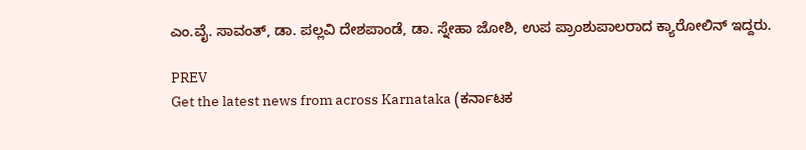ಎಂ.ವೈ. ಸಾವಂತ್, ಡಾ. ಪಲ್ಲವಿ ದೇಶಪಾಂಡೆ, ಡಾ. ಸ್ನೇಹಾ ಜೋಶಿ, ಉಪ ಪ್ರಾಂಶುಪಾಲರಾದ ಕ್ಯಾರೋಲಿನ್ ಇದ್ದರು.

PREV
Get the latest news from across Karnataka (ಕರ್ನಾಟಕ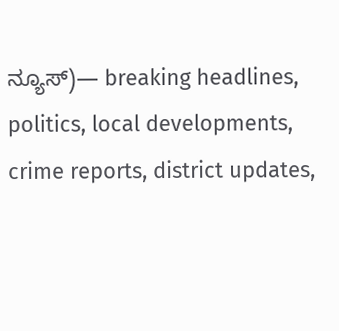ನ್ಯೂಸ್)— breaking headlines, politics, local developments, crime reports, district updates,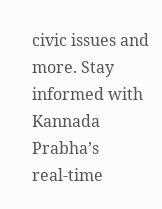civic issues and more. Stay informed with Kannada Prabha’s real‑time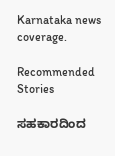Karnataka news coverage.

Recommended Stories

ಸಹಕಾರದಿಂದ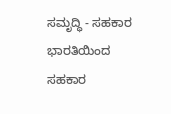ಸಮೃದ್ಧಿ - ಸಹಕಾರ ಭಾರತಿಯಿಂದ ಸಹಕಾರ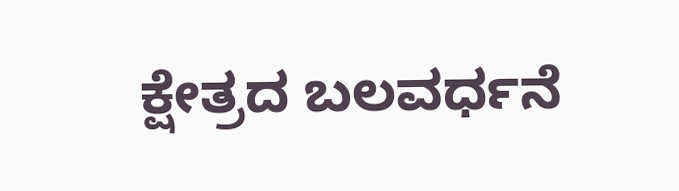ಕ್ಷೇತ್ರದ ಬಲವರ್ಧನೆ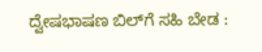ದ್ವೇಷಭಾಷಣ ಬಿಲ್‌ಗೆ ಸಹಿ ಬೇಡ :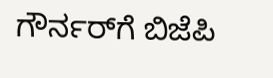ಗೌರ್ನರ್‌ಗೆ ಬಿಜೆಪಿ